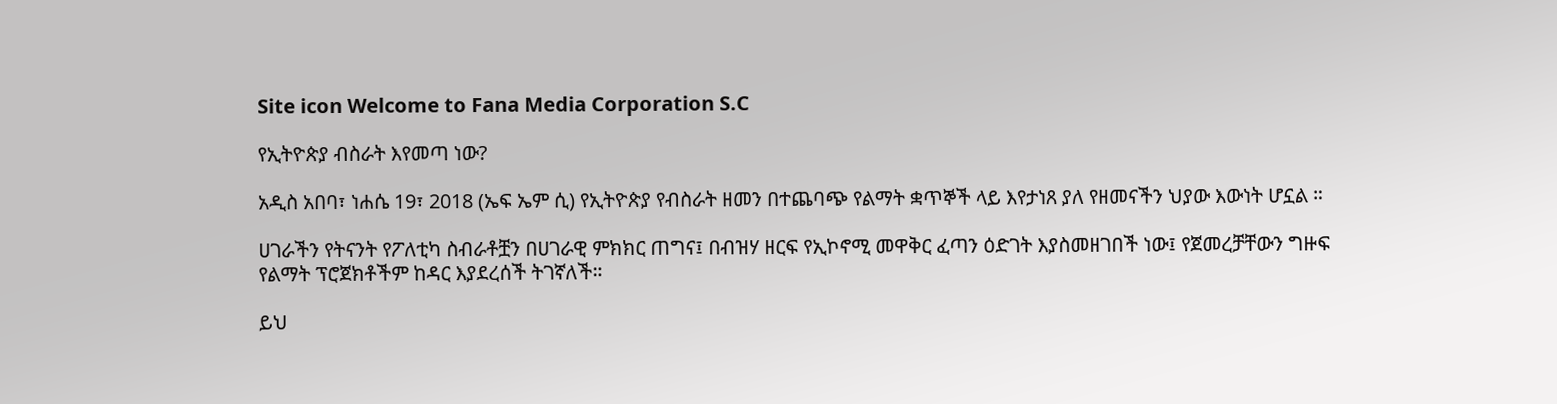Site icon Welcome to Fana Media Corporation S.C

የኢትዮጵያ ብስራት እየመጣ ነው?

አዲስ አበባ፣ ነሐሴ 19፣ 2018 (ኤፍ ኤም ሲ) የኢትዮጵያ የብስራት ዘመን በተጨባጭ የልማት ቋጥኞች ላይ እየታነጸ ያለ የዘመናችን ህያው እውነት ሆኗል ።

ሀገራችን የትናንት የፖለቲካ ስብራቶቿን በሀገራዊ ምክክር ጠግና፤ በብዝሃ ዘርፍ የኢኮኖሚ መዋቅር ፈጣን ዕድገት እያስመዘገበች ነው፤ የጀመረቻቸውን ግዙፍ የልማት ፕሮጀክቶችም ከዳር እያደረሰች ትገኛለች።

ይህ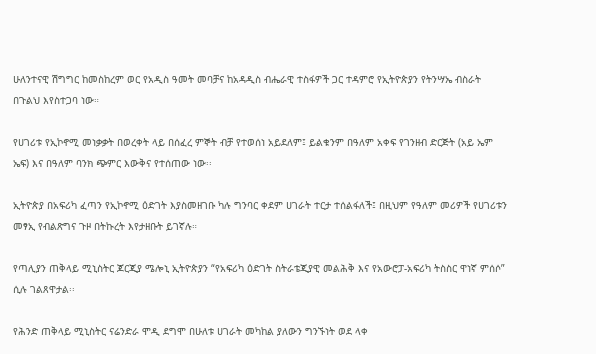ሁለንተናዊ ሽግግር ከመስከረም ወር የአዲስ ዓመት መባቻና ከአዳዲስ ብሔራዊ ተስፋዎች ጋር ተዳምሮ የኢትዮጵያን የትንሣኤ ብስራት በጉልህ እየስተጋባ ነው።

የሀገሪቱ የኢኮኖሚ መነቃቃት በወረቀት ላይ በሰፈረ ምኞት ብቻ የተወሰነ አይደለም፤ ይልቁንም በዓለም አቀፍ የገንዘብ ድርጅት (አይ ኤም ኤፍ) እና በዓለም ባንክ ጭምር እውቅና የተሰጠው ነው፡፡

ኢትዮጵያ በአፍሪካ ፈጣን የኢኮኖሚ ዕድገት እያስመዘገቡ ካሉ ግንባር ቀደም ሀገራት ተርታ ተሰልፋለች፤ በዚህም የዓለም መሪዎች የሀገሪቱን መፃኢ የብልጽግና ጉዞ በትኩረት እየታዘቡት ይገኛሉ።

የጣሊያን ጠቅላይ ሚኒስትር ጆርጂያ ሜሎኒ ኢትዮጵያን “የአፍሪካ ዕድገት ስትራቴጂያዊ መልሕቅ እና የአውሮፓ-አፍሪካ ትስስር ዋነኛ ምሰሶ” ሲሉ ገልጸዋታል፡፡

የሕንድ ጠቅላይ ሚኒስትር ናሬንድራ ሞዲ ደግሞ በሁለቱ ሀገራት መካከል ያለውን ግንኙነት ወደ ላቀ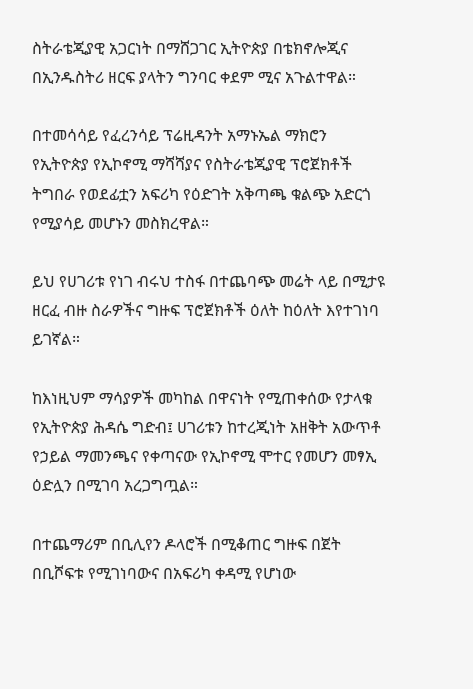ስትራቴጂያዊ አጋርነት በማሸጋገር ኢትዮጵያ በቴክኖሎጂና በኢንዱስትሪ ዘርፍ ያላትን ግንባር ቀደም ሚና አጉልተዋል።

በተመሳሳይ የፈረንሳይ ፕሬዚዳንት አማኑኤል ማክሮን የኢትዮጵያ የኢኮኖሚ ማሻሻያና የስትራቴጂያዊ ፕሮጀክቶች ትግበራ የወደፊቷን አፍሪካ የዕድገት አቅጣጫ ቁልጭ አድርጎ የሚያሳይ መሆኑን መስክረዋል።

ይህ የሀገሪቱ የነገ ብሩህ ተስፋ በተጨባጭ መሬት ላይ በሚታዩ ዘርፈ ብዙ ስራዎችና ግዙፍ ፕሮጀክቶች ዕለት ከዕለት እየተገነባ ይገኛል።

ከእነዚህም ማሳያዎች መካከል በዋናነት የሚጠቀሰው የታላቁ የኢትዮጵያ ሕዳሴ ግድብ፤ ሀገሪቱን ከተረጂነት አዘቅት አውጥቶ የኃይል ማመንጫና የቀጣናው የኢኮኖሚ ሞተር የመሆን መፃኢ ዕድሏን በሚገባ አረጋግጧል።

በተጨማሪም በቢሊየን ዶላሮች በሚቆጠር ግዙፍ በጀት በቢሾፍቱ የሚገነባውና በአፍሪካ ቀዳሚ የሆነው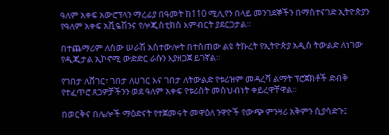ዓለም አቀፍ አውሮፕላን ማረፊያ በዓመት ከ110 ሚሊየን በላይ መንገደኞችን በማስተናገድ ኢትዮጵያን የዓለም አቀፍ አቪዬሽንና የሎጂስቲክስ እምብርት ያደርጋታል።

በተጨማሪም ለሰው ሠራሽ አስተውሎት በተሰጠው ልዩ ትኩረት የኢትዮጵያ አዲስ ትውልድ ለነገው የዲጂታል ኢኮኖሚ ውድድር ራሱን እያዘጋጀ ይገኛል፡፡

የገበታ ለሸገር፣ ገበታ ለሀገር እና ገበታ ለትውልድ የቱሪዝም መዳረሻ ልማት ፕሮጀክቶች ድብቅ የተፈጥሮ ጸጋዎቻችንን ወደ ዓለም አቀፍ የቱሪስት መስህብነት ቀይረዋቸዋል።

በወርቅና በሌሎች ማዕድናት የተጀመሩት መዋዕለ ንዋዮች የውጭ ምንዛሪ አቅምን ሲያሳድጉ፤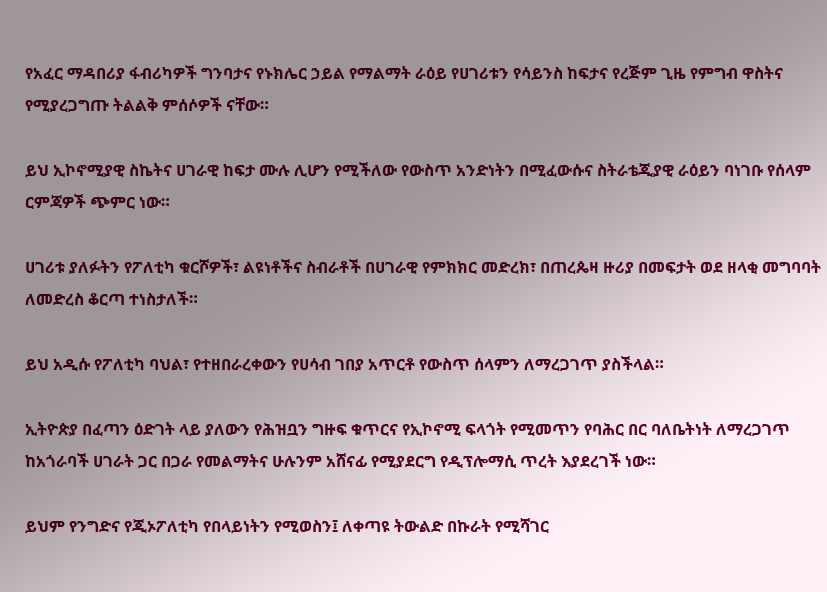የአፈር ማዳበሪያ ፋብሪካዎች ግንባታና የኑክሌር ኃይል የማልማት ራዕይ የሀገሪቱን የሳይንስ ከፍታና የረጅም ጊዜ የምግብ ዋስትና የሚያረጋግጡ ትልልቅ ምሰሶዎች ናቸው።

ይህ ኢኮኖሚያዊ ስኬትና ሀገራዊ ከፍታ ሙሉ ሊሆን የሚችለው የውስጥ አንድነትን በሚፈውሱና ስትራቴጂያዊ ራዕይን ባነገቡ የሰላም ርምጃዎች ጭምር ነው።

ሀገሪቱ ያለፉትን የፖለቲካ ቁርሾዎች፣ ልዩነቶችና ስብራቶች በሀገራዊ የምክክር መድረክ፣ በጠረጴዛ ዙሪያ በመፍታት ወደ ዘላቂ መግባባት ለመድረስ ቆርጣ ተነስታለች።

ይህ አዲሱ የፖለቲካ ባህል፣ የተዘበራረቀውን የሀሳብ ገበያ አጥርቶ የውስጥ ሰላምን ለማረጋገጥ ያስችላል።

ኢትዮጵያ በፈጣን ዕድገት ላይ ያለውን የሕዝቧን ግዙፍ ቁጥርና የኢኮኖሚ ፍላጎት የሚመጥን የባሕር በር ባለቤትነት ለማረጋገጥ ከአጎራባች ሀገራት ጋር በጋራ የመልማትና ሁሉንም አሸናፊ የሚያደርግ የዲፕሎማሲ ጥረት እያደረገች ነው።

ይህም የንግድና የጂኦፖለቲካ የበላይነትን የሚወስን፤ ለቀጣዩ ትውልድ በኩራት የሚሻገር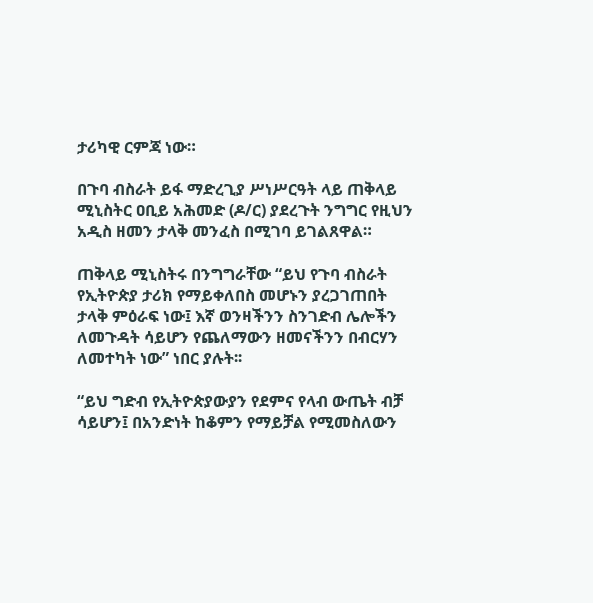ታሪካዊ ርምጃ ነው።

በጉባ ብስራት ይፋ ማድረጊያ ሥነሥርዓት ላይ ጠቅላይ ሚኒስትር ዐቢይ አሕመድ (ዶ/ር) ያደረጉት ንግግር የዚህን አዲስ ዘመን ታላቅ መንፈስ በሚገባ ይገልጸዋል።

ጠቅላይ ሚኒስትሩ በንግግራቸው “ይህ የጉባ ብስራት የኢትዮጵያ ታሪክ የማይቀለበስ መሆኑን ያረጋገጠበት ታላቅ ምዕራፍ ነው፤ እኛ ወንዛችንን ስንገድብ ሌሎችን ለመጉዳት ሳይሆን የጨለማውን ዘመናችንን በብርሃን ለመተካት ነው” ነበር ያሉት፡፡

“ይህ ግድብ የኢትዮጵያውያን የደምና የላብ ውጤት ብቻ ሳይሆን፤ በአንድነት ከቆምን የማይቻል የሚመስለውን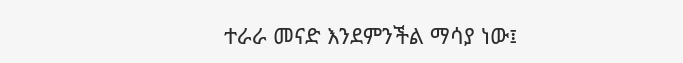ተራራ መናድ እንደምንችል ማሳያ ነው፤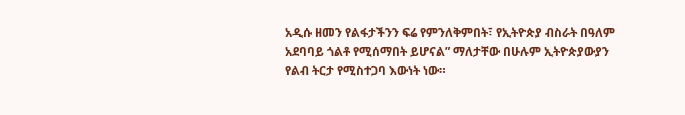አዲሱ ዘመን የልፋታችንን ፍሬ የምንለቅምበት፣ የኢትዮጵያ ብስራት በዓለም አደባባይ ጎልቶ የሚሰማበት ይሆናል” ማለታቸው በሁሉም ኢትዮጵያውያን የልብ ትርታ የሚስተጋባ እውነት ነው።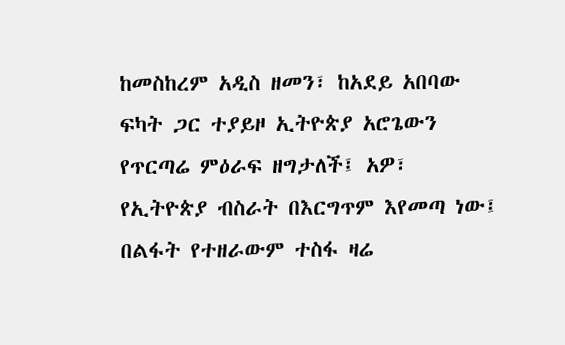ከመስከረም አዲስ ዘመን፣ ከአደይ አበባው ፍካት ጋር ተያይዞ ኢትዮጵያ አሮጌውን የጥርጣሬ ምዕራፍ ዘግታለች፤ አዎ፣ የኢትዮጵያ ብስራት በእርግጥም እየመጣ ነው፤ በልፋት የተዘራውም ተስፋ ዛሬ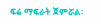ፍሬ ማፍራት ጀምሯል፡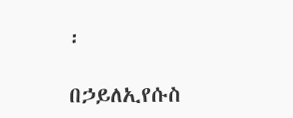፡

በኃይለኢየሱስ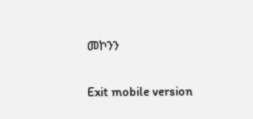መኮንን

Exit mobile version